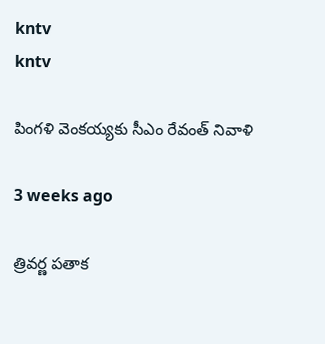kntv
kntv

పింగళి వెంకయ్యకు సీఎం రేవంత్ నివాళి

3 weeks ago

త్రివర్ణ పతాక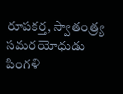రూపకర్త, స్వాతంత్ర్య సమరయోధుడు పింగళి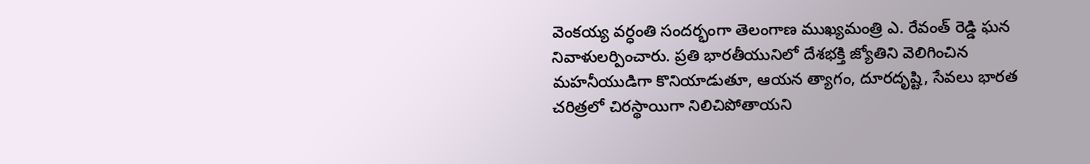వెంకయ్య వర్ధంతి సందర్భంగా తెలంగాణ ముఖ్యమంత్రి ఎ. రేవంత్ రెడ్డి ఘన నివాళులర్పించారు. ప్రతి భారతీయునిలో దేశభక్తి జ్యోతిని వెలిగించిన మహనీయుడిగా కొనియాడుతూ, ఆయన త్యాగం, దూరదృష్టి, సేవలు భారత చరిత్రలో చిరస్థాయిగా నిలిచిపోతాయని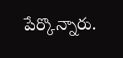పేర్కొన్నారు.